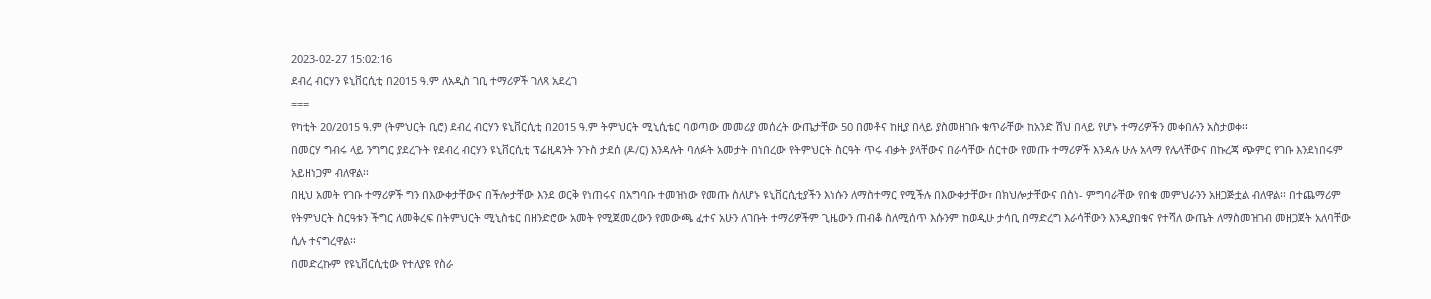2023-02-27 15:02:16
ደብረ ብርሃን ዩኒቨርሲቲ በ2015 ዓ.ም ለአዲስ ገቢ ተማሪዎች ገለጻ አደረገ
===
የካቲት 20/2015 ዓ.ም (ትምህርት ቢሮ) ደብረ ብርሃን ዩኒቨርሲቲ በ2015 ዓ.ም ትምህርት ሚኒሲቴር ባወጣው መመሪያ መሰረት ውጤታቸው 50 በመቶና ከዚያ በላይ ያስመዘገቡ ቁጥራቸው ከአንድ ሽህ በላይ የሆኑ ተማሪዎችን መቀበሉን አስታወቀ፡፡
በመርሃ ግብሩ ላይ ንግግር ያደረጉት የደብረ ብርሃን ዩኒቨርሲቲ ፕሬዚዳንት ንጉስ ታደሰ (ዶ/ር) እንዳሉት ባለፉት አመታት በነበረው የትምህርት ስርዓት ጥሩ ብቃት ያላቸውና በራሳቸው ሰርተው የመጡ ተማሪዎች እንዳሉ ሁሉ አላማ የሌላቸውና በኩረጃ ጭምር የገቡ እንደነበሩም አይዘነጋም ብለዋል፡፡
በዚህ አመት የገቡ ተማሪዎች ግን በእውቀታቸውና በችሎታቸው እንደ ወርቅ የነጠሩና በአግባቡ ተመዝነው የመጡ ስለሆኑ ዩኒቨርሲቲያችን እነሱን ለማስተማር የሚችሉ በእውቀታቸው፣ በክህሎታቸውና በስነ- ምግባራቸው የበቁ መምህራንን አዘጋጅቷል ብለዋል፡፡ በተጨማሪም የትምህርት ስርዓቱን ችግር ለመቅረፍ በትምህርት ሚኒስቴር በዘንድሮው አመት የሚጀመረውን የመውጫ ፈተና አሁን ለገቡት ተማሪዎችም ጊዜውን ጠብቆ ስለሚሰጥ እሱንም ከወዲሁ ታሳቢ በማድረግ እራሳቸውን እንዲያበቁና የተሻለ ውጤት ለማስመዝገብ መዘጋጀት አለባቸው ሲሉ ተናግረዋል፡፡
በመድረኩም የዩኒቨርሲቲው የተለያዩ የስራ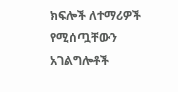ክፍሎች ለተማሪዎች የሚሰጧቸውን አገልግሎቶች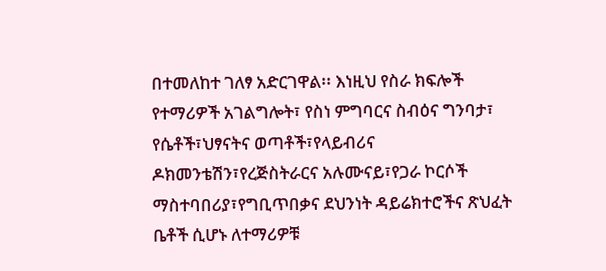በተመለከተ ገለፃ አድርገዋል፡፡ እነዚህ የስራ ክፍሎች የተማሪዎች አገልግሎት፣ የስነ ምግባርና ስብዕና ግንባታ፣ የሴቶች፣ህፃናትና ወጣቶች፣የላይብሪና ዶክመንቴሽን፣የረጅስትራርና አሉሙናይ፣የጋራ ኮርሶች ማስተባበሪያ፣የግቢጥበቃና ደህንነት ዳይሬክተሮችና ጽህፈት ቤቶች ሲሆኑ ለተማሪዎቹ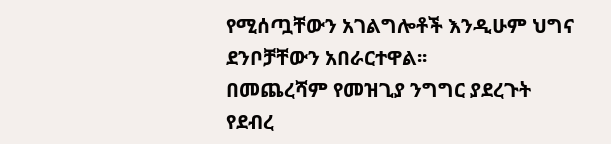የሚሰጧቸውን አገልግሎቶች እንዲሁም ህግና ደንቦቻቸውን አበራርተዋል፡፡
በመጨረሻም የመዝጊያ ንግግር ያደረጉት የደብረ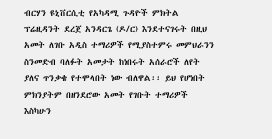ብርሃን ዩኒቨርሲቲ የአካዳሚ ጉዳዮች ምክትል ፕሬዚዳንት ደረጀ አንዳርጌ (ዶ/ር) እንደተናገሩት በዚህ አመት ለገቡ አዲስ ተማሪዎች የሚያስተምሩ መምህራንን ስንመድብ ባለፉት አመታት ከነበሩት አሰራሮች ለየት ያለና ጥንቃቄ የተሞላበት ነው ብለዋል፡፡ ይህ የሆነበት ምክንያትም በዘንደሮው አመት የገቡት ተማሪዎች እስካሁን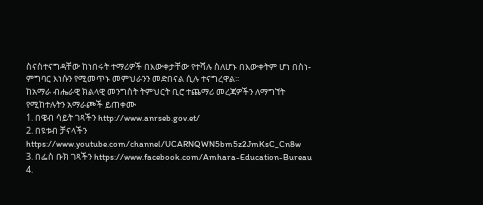ስናስተናግዳቸው ከነበሩት ተማሪዎች በእውቀታቸው የተሻሉ ስለሆኑ በእውቀትም ሆነ በስነ- ምግባር እነሱን የሚመጥኑ መምህራንን መድበናል ሲሉ ተናግረዋል፡፡
ከአማራ ብሔራዊ ክልላዊ መንግስት ትምህርት ቢሮ ተጨማሪ መረጃዎችን ለማግኘት የሚከተሉትን አማራጮች ይጠቀሙ
1. በዌብ ሳይት ገጻችን http://www.anrseb.gov.et/
2. በዩቱብ ቻናላችን https://www.youtube.com/channel/UCARNQWN5bm5z2JmKsC_Cn8w
3. በፌስ ቡክ ገጻችን https://www.facebook.com/Amhara-Education-Bureau
4.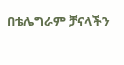በቴሌግራም ቻናላችን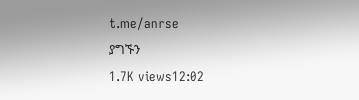t.me/anrse
ያግኙን
1.7K views12:02